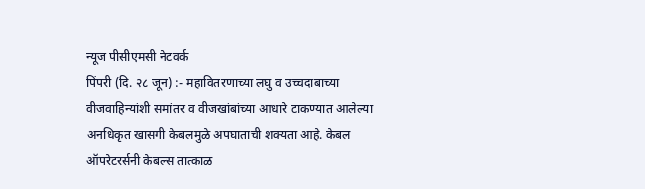न्यूज पीसीएमसी नेटवर्क
पिंपरी (दि. २८ जून) :- महावितरणाच्या लघु व उच्चदाबाच्या वीजवाहिन्यांशी समांतर व वीजखांबांच्या आधारे टाकण्यात आलेल्या अनधिकृत खासगी केबलमुळे अपघाताची शक्यता आहे. केबल ऑपरेटरर्सनी केबल्स तात्काळ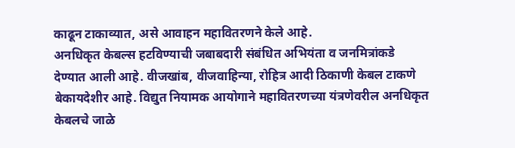काढून टाकाव्यात, असे आवाहन महावितरणने केले आहे.
अनधिकृत केबल्स हटविण्याची जबाबदारी संबंधित अभियंता व जनमित्रांकडे देण्यात आली आहे. वीजखांब, वीजवाहिन्या, रोहित्र आदी ठिकाणी केबल टाकणे बेकायदेशीर आहे. विद्युत नियामक आयोगाने महावितरणच्या यंत्रणेवरील अनधिकृत केबलचे जाळे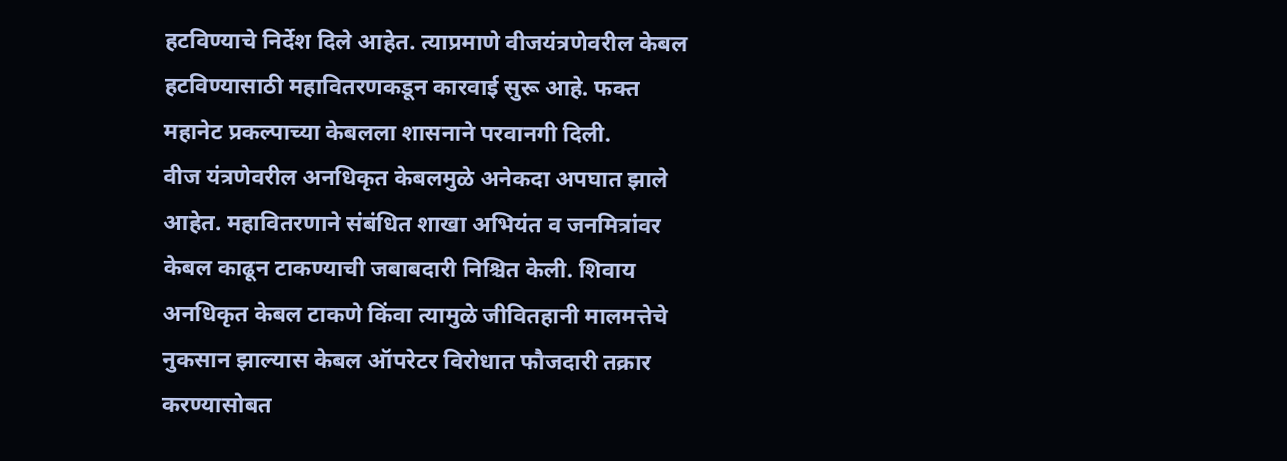हटविण्याचे निर्देश दिले आहेत. त्याप्रमाणे वीजयंत्रणेवरील केबल हटविण्यासाठी महावितरणकडून कारवाई सुरू आहे. फक्त महानेट प्रकल्पाच्या केबलला शासनाने परवानगी दिली.
वीज यंत्रणेवरील अनधिकृत केबलमुळे अनेकदा अपघात झाले आहेत. महावितरणाने संबंधित शाखा अभियंत व जनमित्रांवर केबल काढून टाकण्याची जबाबदारी निश्चित केली. शिवाय अनधिकृत केबल टाकणे किंवा त्यामुळे जीवितहानी मालमत्तेचे नुकसान झाल्यास केबल ऑपरेटर विरोधात फौजदारी तक्रार करण्यासोबत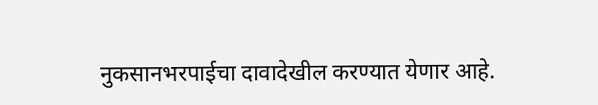नुकसानभरपाईचा दावादेखील करण्यात येणार आहे.